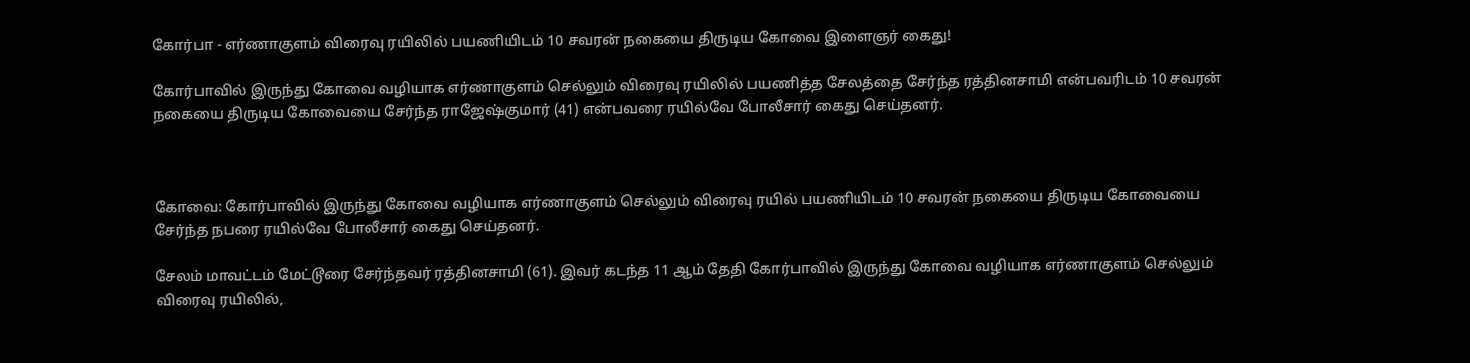கோர்பா - எர்ணாகுளம் விரைவு ரயிலில் பயணியிடம் 10 சவரன் நகையை திருடிய கோவை இளைஞர் கைது!

கோர்பாவில் இருந்து கோவை வழியாக எர்ணாகுளம் செல்லும் விரைவு ரயிலில் பயணித்த சேலத்தை சேர்ந்த ரத்தினசாமி என்பவரிடம் 10 சவரன் நகையை திருடிய கோவையை சேர்ந்த ராஜேஷ்குமார் (41) என்பவரை ரயில்வே போலீசார் கைது செய்தனர்.



கோவை: கோர்பாவில் இருந்து கோவை வழியாக எர்ணாகுளம் செல்லும் விரைவு ரயில் பயணியிடம் 10 சவரன் நகையை திருடிய கோவையை சேர்ந்த நபரை ரயில்வே போலீசார் கைது செய்தனர்.

சேலம் மாவட்டம் மேட்டூரை சேர்ந்தவர் ரத்தினசாமி (61). இவர் கடந்த 11 ஆம் தேதி கோர்பாவில் இருந்து கோவை வழியாக எர்ணாகுளம் செல்லும் விரைவு ரயிலில்,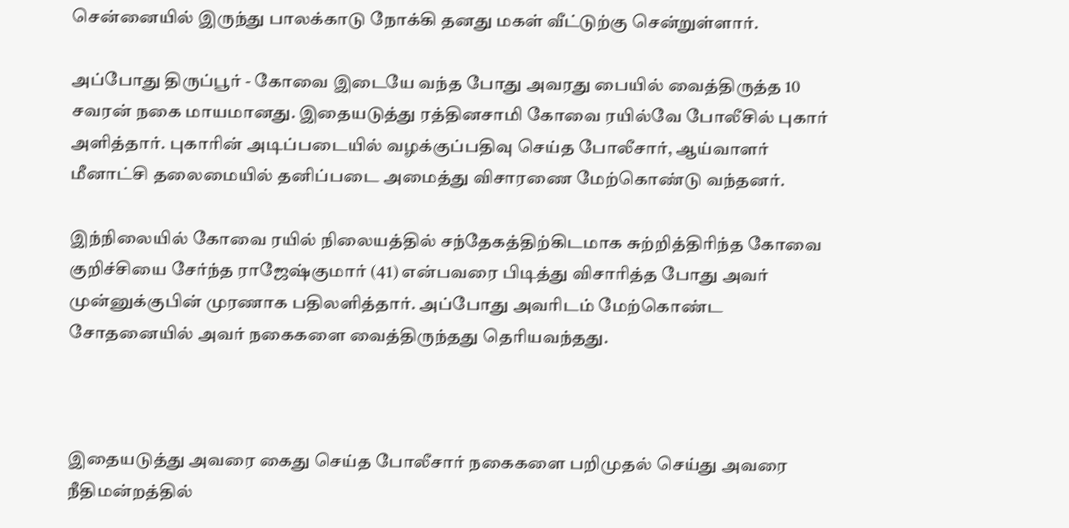சென்னையில் இருந்து பாலக்காடு நோக்கி தனது மகள் வீட்டுற்கு சென்றுள்ளார்.

அப்போது திருப்பூர் - கோவை இடையே வந்த போது அவரது பையில் வைத்திருத்த 10 சவரன் நகை மாயமானது. இதையடுத்து ரத்தினசாமி கோவை ரயில்வே போலீசில் புகார் அளித்தார். புகாரின் அடிப்படையில் வழக்குப்பதிவு செய்த போலீசார், ஆய்வாளர் மீனாட்சி தலைமையில் தனிப்படை அமைத்து விசாரணை மேற்கொண்டு வந்தனர்.

இந்நிலையில் கோவை ரயில் நிலையத்தில் சந்தேகத்திற்கிடமாக சுற்றித்திரிந்த கோவை குறிச்சியை சேர்ந்த ராஜேஷ்குமார் (41) என்பவரை பிடித்து விசாரித்த போது அவர் முன்னுக்குபின் முரணாக பதிலளித்தார். அப்போது அவரிடம் மேற்கொண்ட சோதனையில் அவர் நகைகளை வைத்திருந்தது தெரியவந்தது.



இதையடுத்து அவரை கைது செய்த போலீசார் நகைகளை பறிமுதல் செய்து அவரை நீதிமன்றத்தில்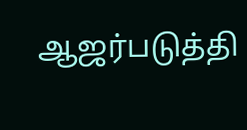ஆஜர்படுத்தி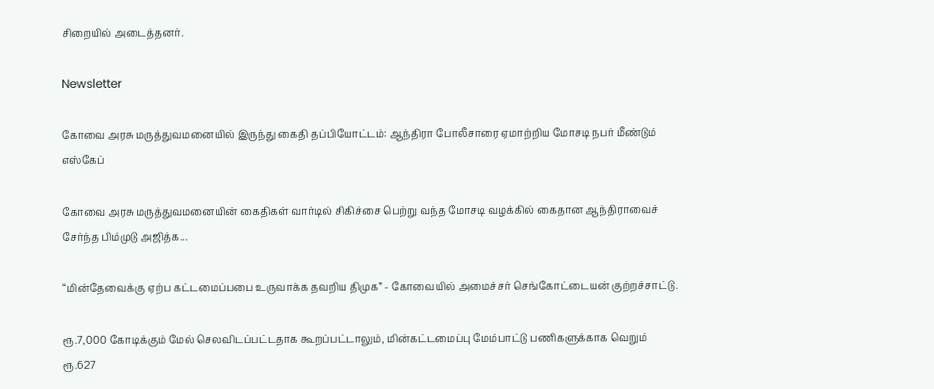சிறையில் அடைத்தனர்.

Newsletter

கோவை அரசு மருத்துவமனையில் இருந்து கைதி தப்பியோட்டம்: ஆந்திரா போலீசாரை ஏமாற்றிய மோசடி நபர் மீண்டும் எஸ்கேப்

கோவை அரசு மருத்துவமனையின் கைதிகள் வார்டில் சிகிச்சை பெற்று வந்த மோசடி வழக்கில் கைதான ஆந்திராவைச் சேர்ந்த பிம்முடு அஜித்க...

“மின்தேவைக்கு ஏற்ப கட்டமைப்பபை உருவாக்க தவறிய திமுக” - கோவையில் அமைச்சர் செங்கோட்டையன் குற்றச்சாட்டு.

ரூ.7,000 கோடிக்கும் மேல் செலவிடப்பட்டதாக கூறப்பட்டாலும், மின்கட்டமைப்பு மேம்பாட்டு பணிகளுக்காக வெறும் ரூ.627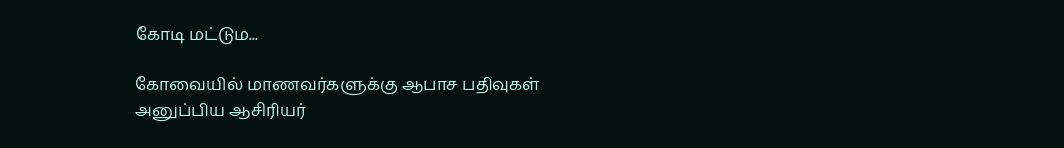கோடி மட்டும...

கோவையில் மாணவர்களுக்கு ஆபாச பதிவுகள் அனுப்பிய ஆசிரியர்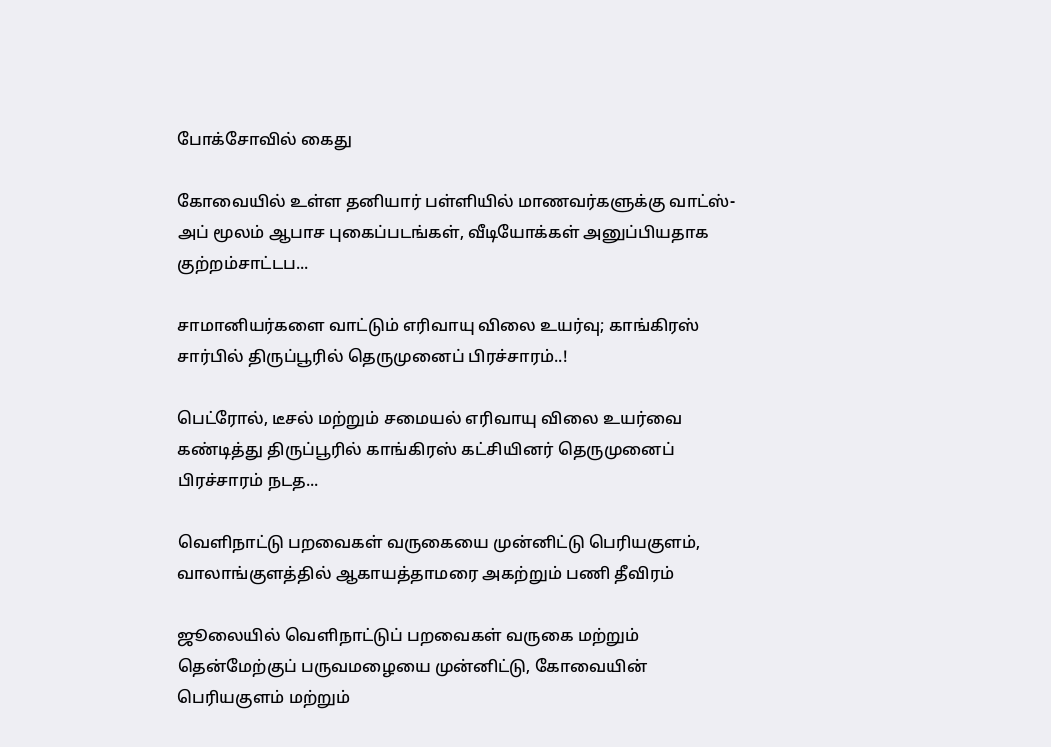போக்சோவில் கைது

கோவையில் உள்ள தனியார் பள்ளியில் மாணவர்களுக்கு வாட்ஸ்-அப் மூலம் ஆபாச புகைப்படங்கள், வீடியோக்கள் அனுப்பியதாக குற்றம்சாட்டப...

சாமானியர்களை வாட்டும் எரிவாயு விலை உயர்வு; காங்கிரஸ் சார்பில் திருப்பூரில் தெருமுனைப் பிரச்சாரம்..!

பெட்ரோல், டீசல் மற்றும் சமையல் எரிவாயு விலை உயர்வை கண்டித்து திருப்பூரில் காங்கிரஸ் கட்சியினர் தெருமுனைப் பிரச்சாரம் நடத...

வெளிநாட்டு பறவைகள் வருகையை முன்னிட்டு பெரியகுளம், வாலாங்குளத்தில் ஆகாயத்தாமரை அகற்றும் பணி தீவிரம்

ஜூலையில் வெளிநாட்டுப் பறவைகள் வருகை மற்றும் தென்மேற்குப் பருவமழையை முன்னிட்டு, கோவையின் பெரியகுளம் மற்றும்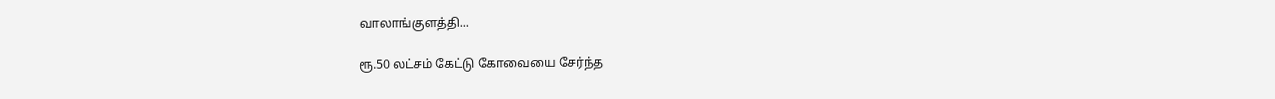வாலாங்குளத்தி...

ரூ.50 லட்சம் கேட்டு கோவையை சேர்ந்த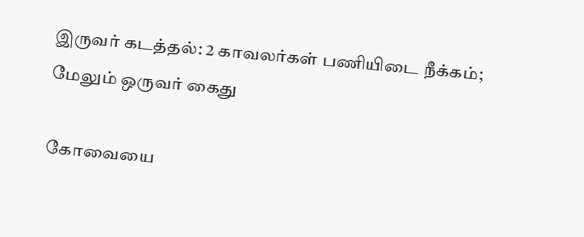இருவர் கடத்தல்: 2 காவலர்கள் பணியிடை நீக்கம்; மேலும் ஒருவர் கைது

கோவையை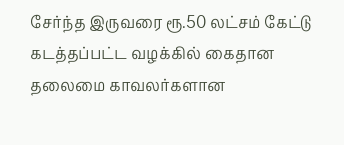சேர்ந்த இருவரை ரூ.50 லட்சம் கேட்டு கடத்தப்பட்ட வழக்கில் கைதான தலைமை காவலர்களான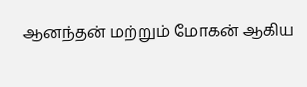ஆனந்தன் மற்றும் மோகன் ஆகிய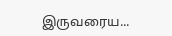இருவரைய...